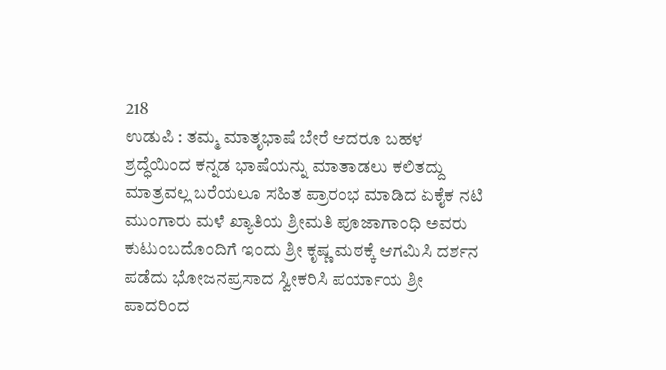218
ಉಡುಪಿ : ತಮ್ಮ ಮಾತೃಭಾಷೆ ಬೇರೆ ಆದರೂ ಬಹಳ ಶ್ರದ್ಧೆಯಿಂದ ಕನ್ನಡ ಭಾಷೆಯನ್ನು ಮಾತಾಡಲು ಕಲಿತದ್ದು ಮಾತ್ರವಲ್ಲ ಬರೆಯಲೂ ಸಹಿತ ಪ್ರಾರಂಭ ಮಾಡಿದ ಏಕೈಕ ನಟಿ ಮುಂಗಾರು ಮಳೆ ಖ್ಯಾತಿಯ ಶ್ರೀಮತಿ ಪೂಜಾಗಾಂಧಿ ಅವರು ಕುಟುಂಬದೊಂದಿಗೆ ಇಂದು ಶ್ರೀ ಕೃಷ್ಣ ಮಠಕ್ಕೆ ಆಗಮಿಸಿ ದರ್ಶನ ಪಡೆದು ಭೋಜನಪ್ರಸಾದ ಸ್ವೀಕರಿಸಿ ಪರ್ಯಾಯ ಶ್ರೀ ಪಾದರಿಂದ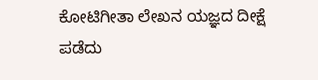ಕೋಟಿಗೀತಾ ಲೇಖನ ಯಜ್ಞದ ದೀಕ್ಷೆ ಪಡೆದು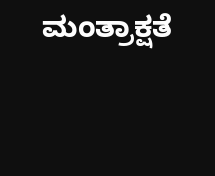ಮಂತ್ರಾಕ್ಷತೆ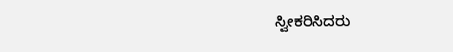ಸ್ವೀಕರಿಸಿದರು